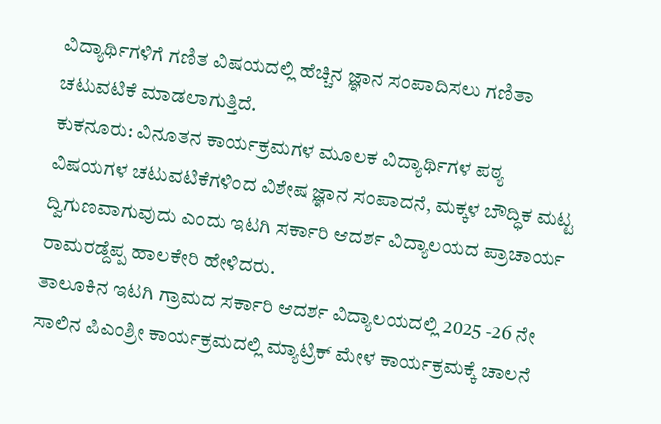ವಿದ್ಯಾರ್ಥಿಗಳಿಗೆ ಗಣಿತ ವಿಷಯದಲ್ಲಿ ಹೆಚ್ಚಿನ ಜ್ಞಾನ ಸಂಪಾದಿಸಲು ಗಣಿತಾ ಚಟುವಟಿಕೆ ಮಾಡಲಾಗುತ್ತಿದೆ.
ಕುಕನೂರು: ವಿನೂತನ ಕಾರ್ಯಕ್ರಮಗಳ ಮೂಲಕ ವಿದ್ಯಾರ್ಥಿಗಳ ಪಠ್ಯ ವಿಷಯಗಳ ಚಟುವಟಿಕೆಗಳಿಂದ ವಿಶೇಷ ಜ್ಞಾನ ಸಂಪಾದನೆ, ಮಕ್ಕಳ ಬೌದ್ಧಿಕ ಮಟ್ಟ ದ್ವಿಗುಣವಾಗುವುದು ಎಂದು ಇಟಗಿ ಸರ್ಕಾರಿ ಆದರ್ಶ ವಿದ್ಯಾಲಯದ ಪ್ರಾಚಾರ್ಯ ರಾಮರಡ್ದೆಪ್ಪ ಹಾಲಕೇರಿ ಹೇಳಿದರು.
ತಾಲೂಕಿನ ಇಟಗಿ ಗ್ರಾಮದ ಸರ್ಕಾರಿ ಆದರ್ಶ ವಿದ್ಯಾಲಯದಲ್ಲಿ 2025 -26 ನೇ ಸಾಲಿನ ಪಿಎಂಶ್ರೀ ಕಾರ್ಯಕ್ರಮದಲ್ಲಿ ಮ್ಯಾಟ್ರಿಕ್ ಮೇಳ ಕಾರ್ಯಕ್ರಮಕ್ಕೆ ಚಾಲನೆ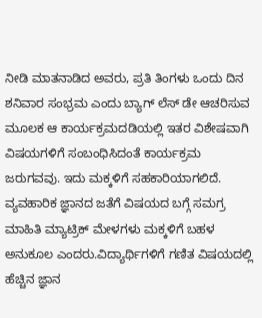ನೀಡಿ ಮಾತನಾಡಿದ ಅವರು, ಪ್ರತಿ ತಿಂಗಳು ಒಂದು ದಿನ ಶನಿವಾರ ಸಂಭ್ರಮ ಎಂದು ಬ್ಯಾಗ್ ಲೆಸ್ ಡೇ ಆಚರಿಸುವ ಮೂಲಕ ಆ ಕಾರ್ಯಕ್ರಮದಡಿಯಲ್ಲಿ ಇತರ ವಿಶೇಷವಾಗಿ ವಿಷಯಗಳಿಗೆ ಸಂಬಂಧಿಸಿದಂತೆ ಕಾರ್ಯಕ್ರಮ ಜರುಗವವು. ಇದು ಮಕ್ಕಳಿಗೆ ಸಹಕಾರಿಯಾಗಲಿದೆ. ವ್ಯವಹಾರಿಕ ಜ್ಞಾನದ ಜತೆಗೆ ವಿಷಯದ ಬಗ್ಗೆ ಸಮಗ್ರ ಮಾಹಿತಿ ಮ್ಯಾಟ್ರಿಕ್ ಮೇಳಗಳು ಮಕ್ಕಳಿಗೆ ಬಹಳ ಅನುಕೂಲ ಎಂದರು.ವಿದ್ಯಾರ್ಥಿಗಳಿಗೆ ಗಣಿತ ವಿಷಯದಲ್ಲಿ ಹೆಚ್ಚಿನ ಜ್ಞಾನ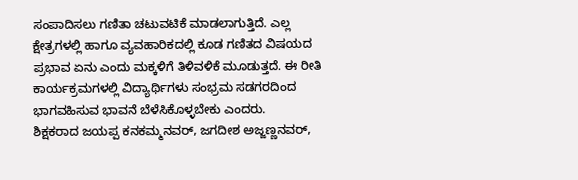ಸಂಪಾದಿಸಲು ಗಣಿತಾ ಚಟುವಟಿಕೆ ಮಾಡಲಾಗುತ್ತಿದೆ. ಎಲ್ಲ ಕ್ಷೇತ್ರಗಳಲ್ಲಿ ಹಾಗೂ ವ್ಯವಹಾರಿಕದಲ್ಲಿ ಕೂಡ ಗಣಿತದ ವಿಷಯದ ಪ್ರಭಾವ ಏನು ಎಂದು ಮಕ್ಕಳಿಗೆ ತಿಳಿವಳಿಕೆ ಮೂಡುತ್ತದೆ. ಈ ರೀತಿ ಕಾರ್ಯಕ್ರಮಗಳಲ್ಲಿ ವಿದ್ಯಾರ್ಥಿಗಳು ಸಂಭ್ರಮ ಸಡಗರದಿಂದ ಭಾಗವಹಿಸುವ ಭಾವನೆ ಬೆಳೆಸಿಕೊಳ್ಳಬೇಕು ಎಂದರು.
ಶಿಕ್ಷಕರಾದ ಜಯಪ್ಪ ಕನಕಮ್ಮನವರ್, ಜಗದೀಶ ಅಜ್ಜಣ್ಣನವರ್,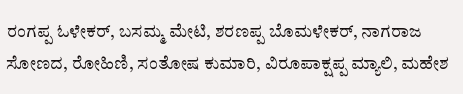ರಂಗಪ್ಪ ಓಳೇಕರ್, ಬಸಮ್ಮ ಮೇಟಿ, ಶರಣಪ್ಪ ಬೊಮಳೇಕರ್, ನಾಗರಾಜ ಸೋಣದ, ರೋಹಿಣಿ, ಸಂತೋಷ ಕುಮಾರಿ, ವಿರೂಪಾಕ್ಷಪ್ಪ ಮ್ಯಾಲಿ, ಮಹೇಶ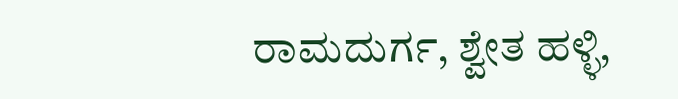ರಾಮದುರ್ಗ, ಶ್ವೇತ ಹಳ್ಳಿ,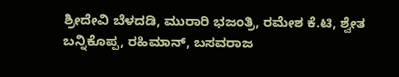ಶ್ರೀದೇವಿ ಬೆಳದಡಿ, ಮುರಾರಿ ಭಜಂತ್ರಿ, ರಮೇಶ ಕೆ.ಟಿ, ಶ್ವೇತ ಬನ್ನಿಕೊಪ್ಪ, ರಹಿಮಾನ್, ಬಸವರಾಜ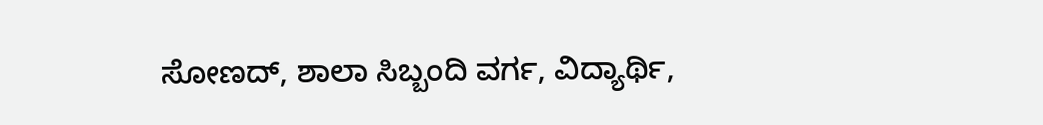ಸೋಣದ್, ಶಾಲಾ ಸಿಬ್ಬಂದಿ ವರ್ಗ, ವಿದ್ಯಾರ್ಥಿ,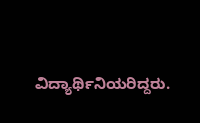ವಿದ್ಯಾರ್ಥಿನಿಯರಿದ್ದರು.